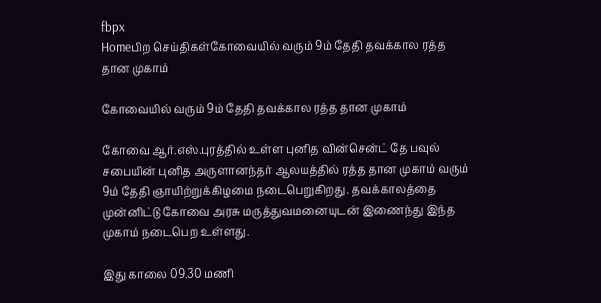fbpx
Homeபிற செய்திகள்கோவையில் வரும் 9ம் தேதி தவக்கால ரத்த தான முகாம்

கோவையில் வரும் 9ம் தேதி தவக்கால ரத்த தான முகாம்

கோவை ஆர்.எஸ்.புரத்தில் உள்ள புனித வின்சென்ட் தே பவுல் சபையின் புனித அருளானந்தர் ஆலயத்தில் ரத்த தான முகாம் வரும் 9ம் தேதி ஞாயிற்றுக்கிழமை நடைபெறுகிறது. தவக்காலத்தை முன்னிட்டு கோவை அரசு மருத்துவமனையுடன் இணைந்து இந்த முகாம் நடைபெற உள்ளது.

இது காலை 09.30 மணி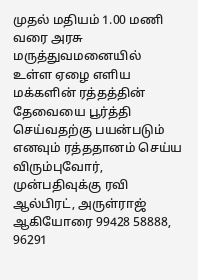முதல் மதியம் 1.00 மணி வரை அரசு மருத்துவமனையில் உள்ள ஏழை எளிய மக்களின் ரத்தத்தின் தேவையை பூர்த்தி செய்வதற்கு பயன்படும் எனவும் ரத்ததானம் செய்ய விரும்புவோர், முன்பதிவுக்கு ரவி ஆல்பிரட், அருள்ராஜ் ஆகியோரை 99428 58888, 96291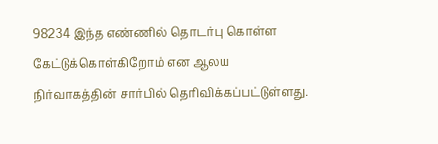98234 இந்த எண்ணில் தொடர்பு கொள்ள கேட்டுக்கொள்கிறோம் என ஆலய நிர்வாகத்தின் சார்பில் தெரிவிக்கப்பட்டுள்ளது.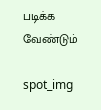படிக்க வேண்டும்

spot_img